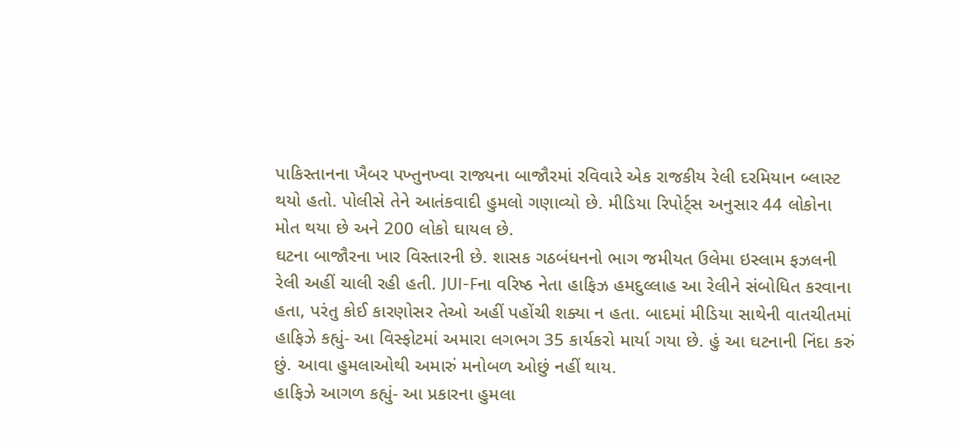પાકિસ્તાનના ખૈબર પખ્તુનખ્વા રાજ્યના બાજૌરમાં રવિવારે એક રાજકીય રેલી દરમિયાન બ્લાસ્ટ થયો હતો. પોલીસે તેને આતંકવાદી હુમલો ગણાવ્યો છે. મીડિયા રિપોર્ટ્સ અનુસાર 44 લોકોના મોત થયા છે અને 200 લોકો ઘાયલ છે.
ઘટના બાજૌરના ખાર વિસ્તારની છે. શાસક ગઠબંધનનો ભાગ જમીયત ઉલેમા ઇસ્લામ ફઝલની રેલી અહીં ચાલી રહી હતી. JUI-Fના વરિષ્ઠ નેતા હાફિઝ હમદુલ્લાહ આ રેલીને સંબોધિત કરવાના હતા, પરંતુ કોઈ કારણોસર તેઓ અહીં પહોંચી શક્યા ન હતા. બાદમાં મીડિયા સાથેની વાતચીતમાં હાફિઝે કહ્યું- આ વિસ્ફોટમાં અમારા લગભગ 35 કાર્યકરો માર્યા ગયા છે. હું આ ઘટનાની નિંદા કરું છું. આવા હુમલાઓથી અમારું મનોબળ ઓછું નહીં થાય.
હાફિઝે આગળ કહ્યું- આ પ્રકારના હુમલા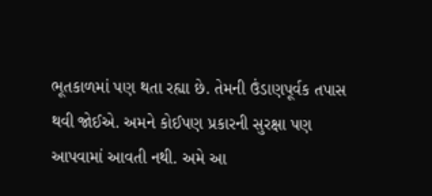ભૂતકાળમાં પણ થતા રહ્યા છે. તેમની ઉંડાણપૂર્વક તપાસ થવી જોઈએ. અમને કોઈપણ પ્રકારની સુરક્ષા પણ આપવામાં આવતી નથી. અમે આ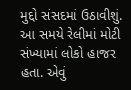મુદ્દો સંસદમાં ઉઠાવીશું. આ સમયે રેલીમાં મોટી સંખ્યામાં લોકો હાજર હતા. એવું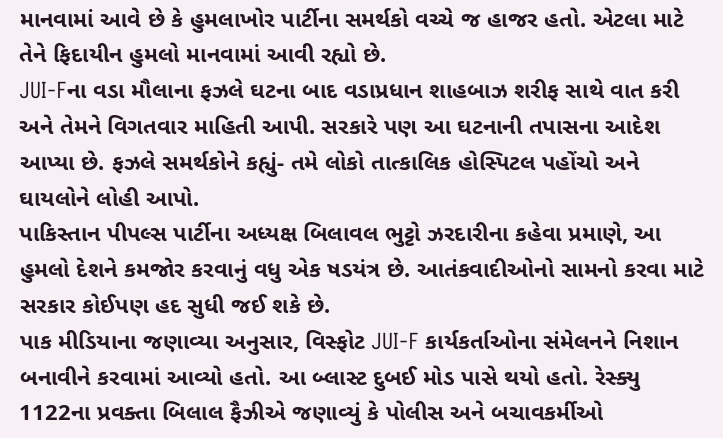માનવામાં આવે છે કે હુમલાખોર પાર્ટીના સમર્થકો વચ્ચે જ હાજર હતો. એટલા માટે તેને ફિદાયીન હુમલો માનવામાં આવી રહ્યો છે.
JUI-Fના વડા મૌલાના ફઝલે ઘટના બાદ વડાપ્રધાન શાહબાઝ શરીફ સાથે વાત કરી અને તેમને વિગતવાર માહિતી આપી. સરકારે પણ આ ઘટનાની તપાસના આદેશ આપ્યા છે. ફઝલે સમર્થકોને કહ્યું- તમે લોકો તાત્કાલિક હોસ્પિટલ પહોંચો અને ઘાયલોને લોહી આપો.
પાકિસ્તાન પીપલ્સ પાર્ટીના અધ્યક્ષ બિલાવલ ભુટ્ટો ઝરદારીના કહેવા પ્રમાણે, આ હુમલો દેશને કમજોર કરવાનું વધુ એક ષડયંત્ર છે. આતંકવાદીઓનો સામનો કરવા માટે સરકાર કોઈપણ હદ સુધી જઈ શકે છે.
પાક મીડિયાના જણાવ્યા અનુસાર, વિસ્ફોટ JUI-F કાર્યકર્તાઓના સંમેલનને નિશાન બનાવીને કરવામાં આવ્યો હતો. આ બ્લાસ્ટ દુબઈ મોડ પાસે થયો હતો. રેસ્ક્યુ 1122ના પ્રવક્તા બિલાલ ફૈઝીએ જણાવ્યું કે પોલીસ અને બચાવકર્મીઓ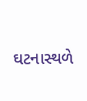ઘટનાસ્થળે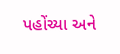પહોંચ્યા અને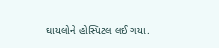ઘાયલોને હોસ્પિટલ લઈ ગયા.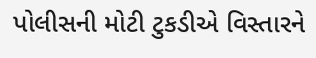પોલીસની મોટી ટુકડીએ વિસ્તારને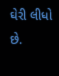ઘેરી લીધો છે.